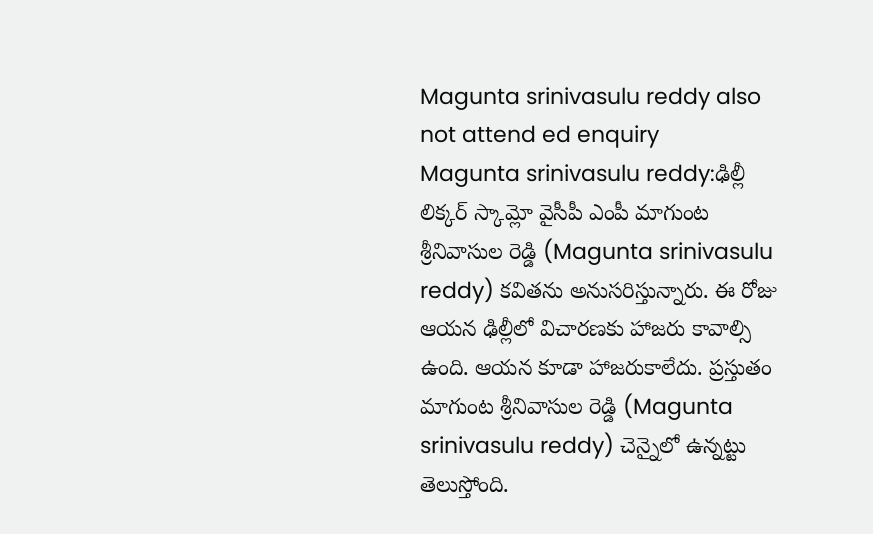Magunta srinivasulu reddy also not attend ed enquiry
Magunta srinivasulu reddy:ఢిల్లీ లిక్కర్ స్కామ్లో వైసీపీ ఎంపీ మాగుంట శ్రీనివాసుల రెడ్డి (Magunta srinivasulu reddy) కవితను అనుసరిస్తున్నారు. ఈ రోజు ఆయన ఢిల్లీలో విచారణకు హాజరు కావాల్సి ఉంది. ఆయన కూడా హాజరుకాలేదు. ప్రస్తుతం మాగుంట శ్రీనివాసుల రెడ్డి (Magunta srinivasulu reddy) చెన్నైలో ఉన్నట్టు తెలుస్తోంది.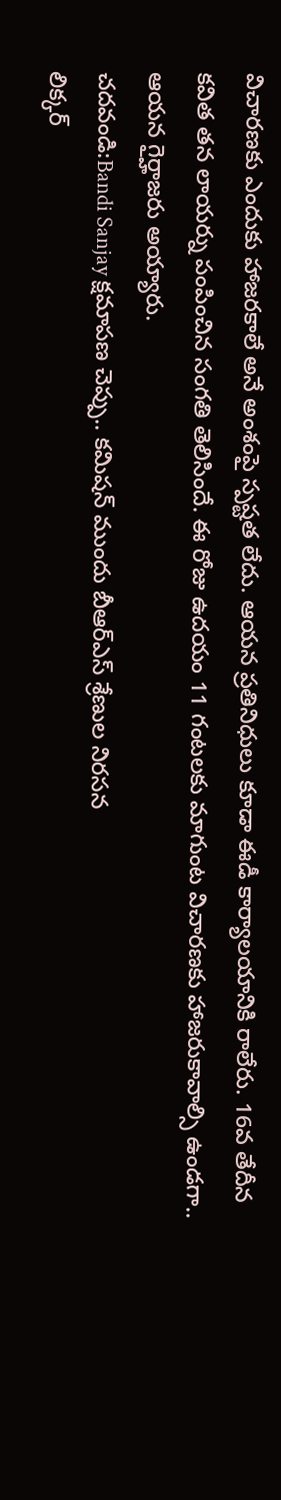విచారణకు ఎందుకు హాజరకాలే అనే అంశంపై స్పష్టత లేదు. ఆయన ప్రతినిధులు కూడా ఈడీ కార్యాలయానికి రాలేరు. 16వ తేదీన కవిత తన లాయర్ను పంపించిన సంగతి తెలిసిందే. ఈ రోజు ఉదయం 11 గంటలకు మాగుంట విచారణకు హాజరుకావాల్సి ఉండగా.. ఆయన గైర్హాజరు అయ్యారు.
చదవండి:Bandi Sanjay క్షమాపణ చెప్పు.. కమిషన్ ముందు బీఆర్ఎస్ శ్రేణుల నిరసన
లిక్కర్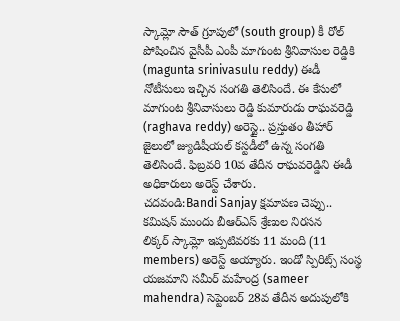స్కామ్లో సౌత్ గ్రూపులో (south group) కీ రోల్ పోషించిన వైసీపీ ఎంపీ మాగుంట శ్రీనివాసుల రెడ్డికి (magunta srinivasulu reddy) ఈడీ నోటీసులు ఇచ్చిన సంగతి తెలిసిందే. ఈ కేసులో మాగుంట శ్రీనివాసులు రెడ్డి కుమారుడు రాఘవరెడ్డి (raghava reddy) అరెస్టై.. ప్రస్తుతం తీహార్ జైలులో జ్యుడిషీయల్ కస్టడీలో ఉన్న సంగతి తెలిసిందే. ఫిబ్రవరి 10వ తేదీన రాఘవరెడ్డిని ఈడీ అధికారులు అరెస్ట్ చేశారు.
చదవండి:Bandi Sanjay క్షమాపణ చెప్పు.. కమిషన్ ముందు బీఆర్ఎస్ శ్రేణుల నిరసన
లిక్కర్ స్కామ్లో ఇప్పటివరకు 11 మంది (11 members) అరెస్ట్ అయ్యారు. ఇండో స్పిరిట్స్ సంస్థ యజమాని సమీర్ మహేంద్ర (sameer mahendra) సెప్టెంబర్ 28వ తేదీన అదుపులోకి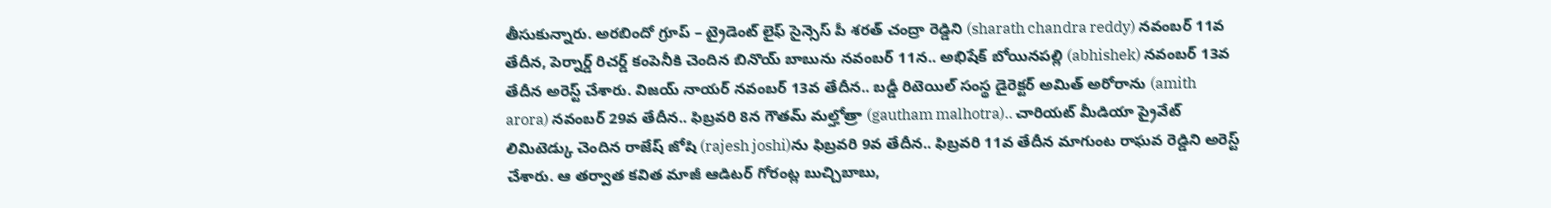తీసుకున్నారు. అరబిందో గ్రూప్ – ట్రైడెంట్ లైఫ్ సైన్సెస్ పీ శరత్ చంద్రా రెడ్డిని (sharath chandra reddy) నవంబర్ 11వ తేదీన, పెర్నార్డ్ రిచర్డ్ కంపెనీకి చెందిన బినొయ్ బాబును నవంబర్ 11న.. అభిషేక్ బోయినపల్లి (abhishek) నవంబర్ 13వ తేదీన అరెస్ట్ చేశారు. విజయ్ నాయర్ నవంబర్ 13వ తేదీన.. బడ్డీ రిటెయిల్ సంస్థ డైరెక్టర్ అమిత్ అరోరాను (amith arora) నవంబర్ 29వ తేదీన.. ఫిబ్రవరి 8న గౌతమ్ మల్హోత్రా (gautham malhotra).. చారియట్ మీడియా ప్రైవేట్ లిమిటెడ్కు చెందిన రాజేష్ జోషి (rajesh joshi)ను ఫిబ్రవరి 9వ తేదీన.. ఫిబ్రవరి 11వ తేదీన మాగుంట రాఘవ రెడ్డిని అరెస్ట్ చేశారు. ఆ తర్వాత కవిత మాజీ ఆడిటర్ గోరంట్ల బుచ్చిబాబు,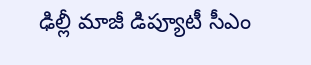ఢిల్లీ మాజీ డిప్యూటీ సీఎం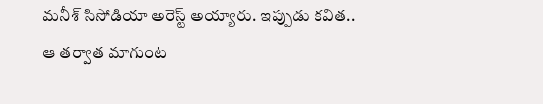మనీశ్ సిసోడియా అరెస్ట్ అయ్యారు. ఇప్పుడు కవిత.. ఆ తర్వాత మాగుంట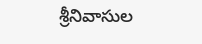శ్రీనివాసుల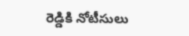రెడ్డికి నోటీసులు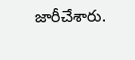జారీచేశారు.